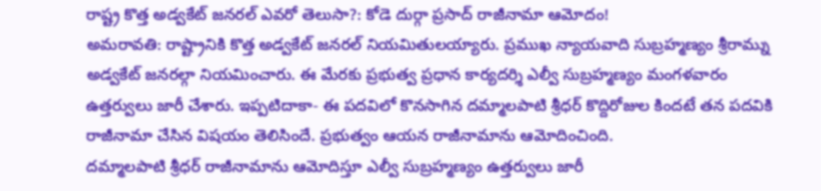రాష్ట్ర కొత్త అడ్వకేట్ జనరల్ ఎవరో తెలుసా?: కోడె దుర్గా ప్రసాద్ రాజీనామా ఆమోదం!
అమరావతి: రాష్ట్రానికి కొత్త అడ్వకేట్ జనరల్ నియమితులయ్యారు. ప్రముఖ న్యాయవాది సుబ్రహ్మణ్యం శ్రీరామ్ను అడ్వకేట్ జనరల్గా నియమించారు. ఈ మేరకు ప్రభుత్వ ప్రధాన కార్యదర్శి ఎల్వీ సుబ్రహ్మణ్యం మంగళవారం ఉత్తర్వులు జారీ చేశారు. ఇప్పటిదాకా- ఈ పదవిలో కొనసాగిన దమ్మాలపాటి శ్రీధర్ కొద్దిరోజుల కిందటే తన పదవికి రాజీనామా చేసిన విషయం తెలిసిందే. ప్రభుత్వం ఆయన రాజీనామాను ఆమోదించింది.
దమ్మాలపాటి శ్రీధర్ రాజీనామాను ఆమోదిస్తూ ఎల్వీ సుబ్రహ్మణ్యం ఉత్తర్వులు జారీ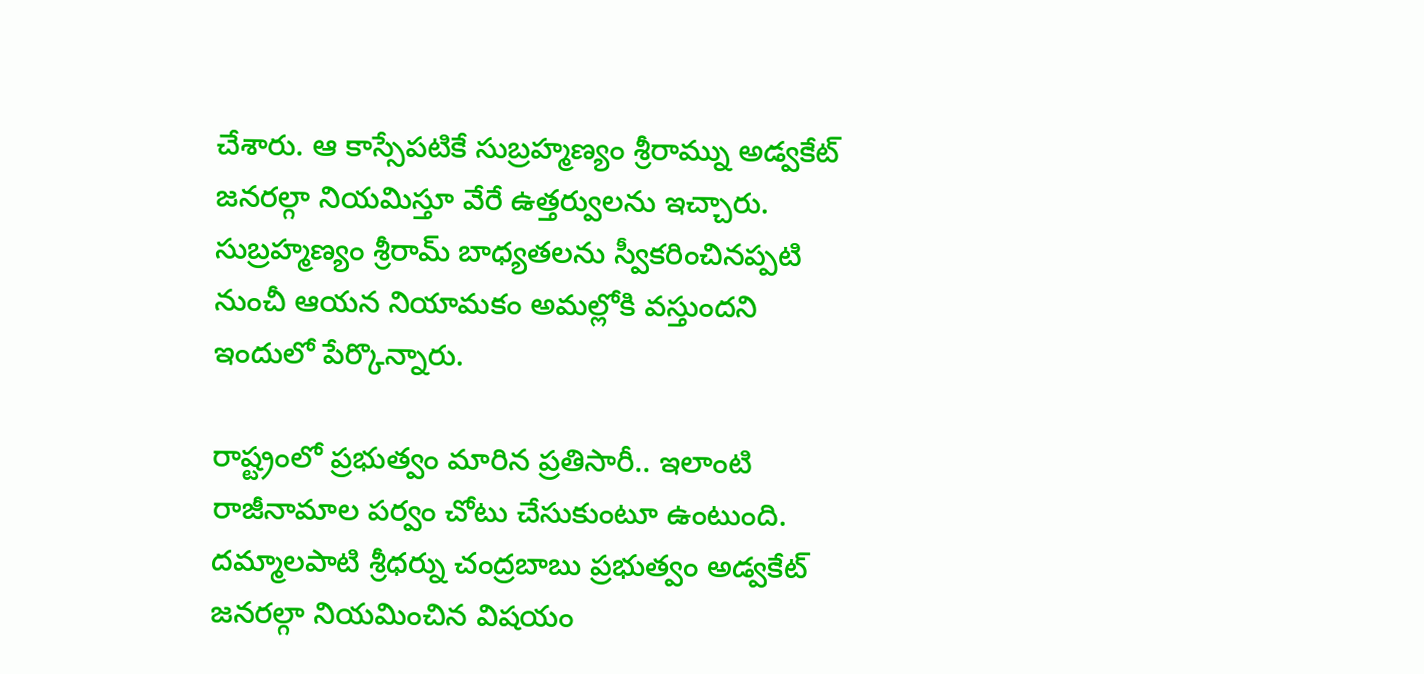చేశారు. ఆ కాస్సేపటికే సుబ్రహ్మణ్యం శ్రీరామ్ను అడ్వకేట్ జనరల్గా నియమిస్తూ వేరే ఉత్తర్వులను ఇచ్చారు. సుబ్రహ్మణ్యం శ్రీరామ్ బాధ్యతలను స్వీకరించినప్పటి నుంచీ ఆయన నియామకం అమల్లోకి వస్తుందని ఇందులో పేర్కొన్నారు.

రాష్ట్రంలో ప్రభుత్వం మారిన ప్రతిసారీ.. ఇలాంటి రాజీనామాల పర్వం చోటు చేసుకుంటూ ఉంటుంది. దమ్మాలపాటి శ్రీధర్ను చంద్రబాబు ప్రభుత్వం అడ్వకేట్ జనరల్గా నియమించిన విషయం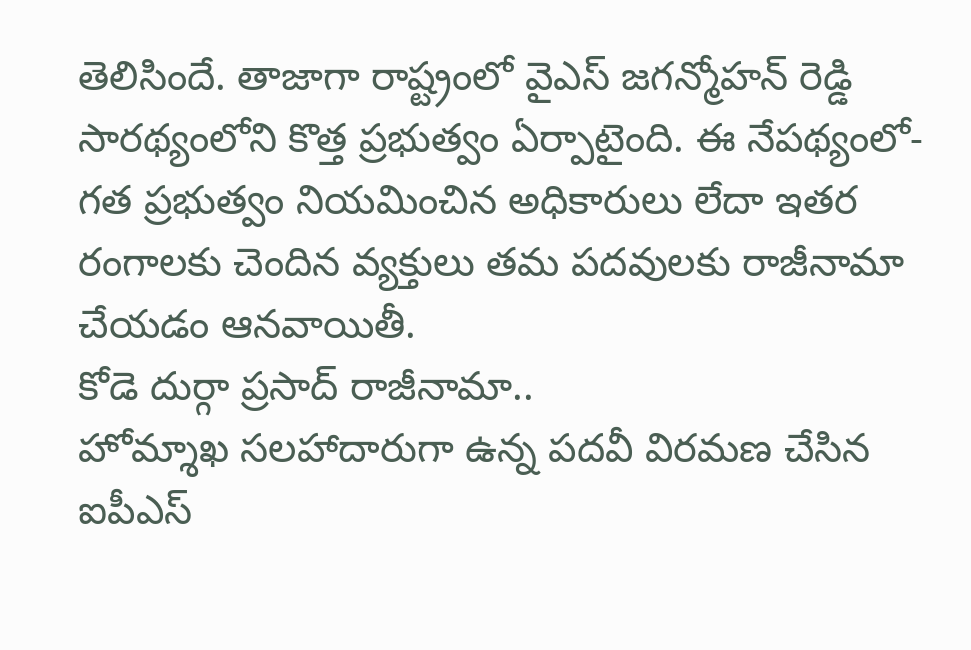తెలిసిందే. తాజాగా రాష్ట్రంలో వైఎస్ జగన్మోహన్ రెడ్డి సారథ్యంలోని కొత్త ప్రభుత్వం ఏర్పాటైంది. ఈ నేపథ్యంలో- గత ప్రభుత్వం నియమించిన అధికారులు లేదా ఇతర రంగాలకు చెందిన వ్యక్తులు తమ పదవులకు రాజీనామా చేయడం ఆనవాయితీ.
కోడె దుర్గా ప్రసాద్ రాజీనామా..
హోమ్శాఖ సలహాదారుగా ఉన్న పదవీ విరమణ చేసిన ఐపీఎస్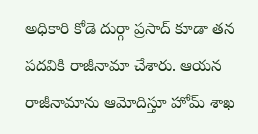అధికారి కోడె దుర్గా ప్రసాద్ కూడా తన పదవికి రాజీనామా చేశారు. ఆయన రాజీనామాను ఆమోదిస్తూ హోమ్ శాఖ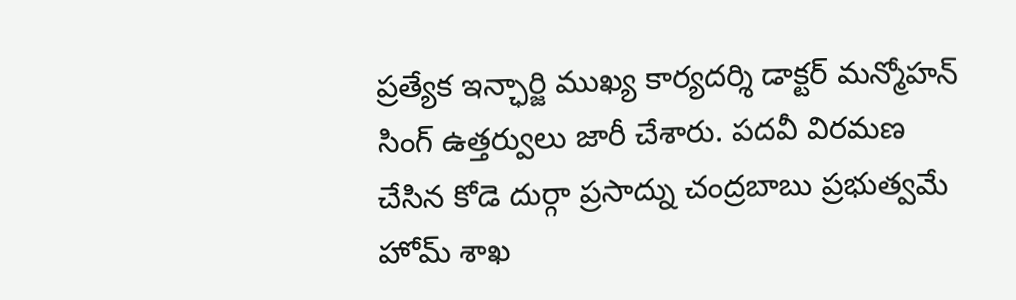ప్రత్యేక ఇన్ఛార్జి ముఖ్య కార్యదర్శి డాక్టర్ మన్మోహన్ సింగ్ ఉత్తర్వులు జారీ చేశారు. పదవీ విరమణ చేసిన కోడె దుర్గా ప్రసాద్ను చంద్రబాబు ప్రభుత్వమే హోమ్ శాఖ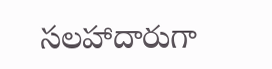సలహాదారుగా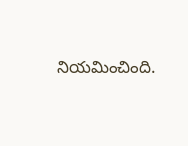నియమించింది.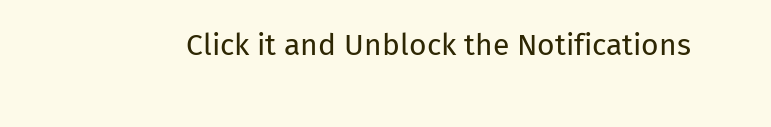Click it and Unblock the Notifications